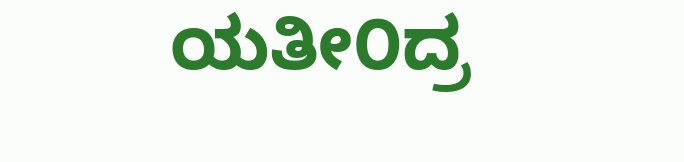ಯತೀ೦ದ್ರ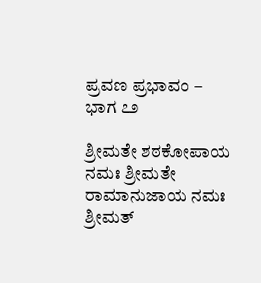ಪ್ರವಣ ಪ್ರಭಾವಂ – ಭಾಗ ೭೨

ಶ್ರೀಮತೇ ಶಠಕೋಪಾಯ ನಮಃ ಶ್ರೀಮತೇ ರಾಮಾನುಜಾಯ ನಮಃ ಶ್ರೀಮತ್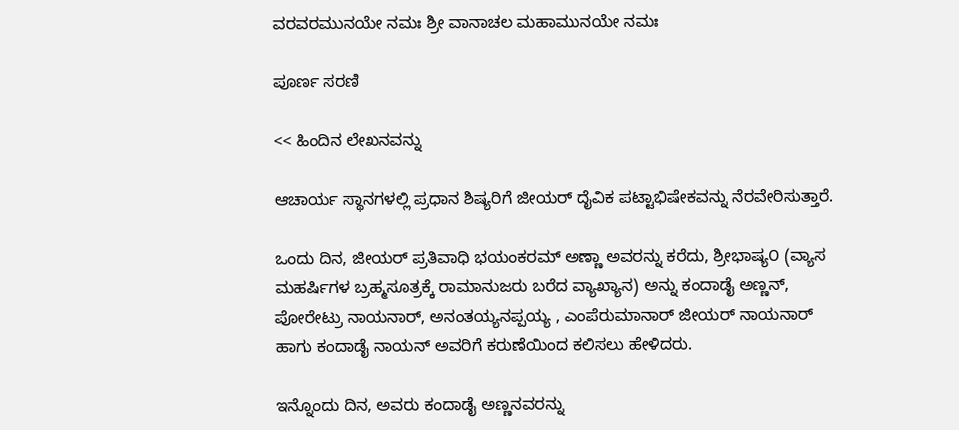ವರವರಮುನಯೇ ನಮಃ ಶ್ರೀ ವಾನಾಚಲ ಮಹಾಮುನಯೇ ನಮಃ

ಪೂರ್ಣ ಸರಣಿ

<< ಹಿಂದಿನ ಲೇಖನವನ್ನು

ಆಚಾರ್ಯ ಸ್ಥಾನಗಳಲ್ಲಿ ಪ್ರಧಾನ ಶಿಷ್ಯರಿಗೆ ಜೀಯರ್ ದೈವಿಕ ಪಟ್ಟಾಭಿಷೇಕವನ್ನು ನೆರವೇರಿಸುತ್ತಾರೆ.

ಒಂದು ದಿನ, ಜೀಯರ್ ಪ್ರತಿವಾಧಿ ಭಯಂಕರಮ್ ಅಣ್ಣಾ ಅವರನ್ನು ಕರೆದು, ಶ್ರೀಭಾಷ್ಯ೦ (ವ್ಯಾಸ ಮಹರ್ಷಿಗಳ ಬ್ರಹ್ಮಸೂತ್ರಕ್ಕೆ ರಾಮಾನುಜರು ಬರೆದ ವ್ಯಾಖ್ಯಾನ) ಅನ್ನು ಕಂದಾಡೈ ಅಣ್ಣನ್, ಪೋರೇಟ್ರು ನಾಯನಾರ್, ಅನಂತಯ್ಯನಪ್ಪಯ್ಯ , ಎಂಪೆರುಮಾನಾರ್ ಜೀಯರ್ ನಾಯನಾರ್ ಹಾಗು ಕಂದಾಡೈ ನಾಯನ್ ಅವರಿಗೆ ಕರುಣೆಯಿಂದ ಕಲಿಸಲು ಹೇಳಿದರು.

ಇನ್ನೊಂದು ದಿನ, ಅವರು ಕಂದಾಡೈ ಅಣ್ಣನವರನ್ನು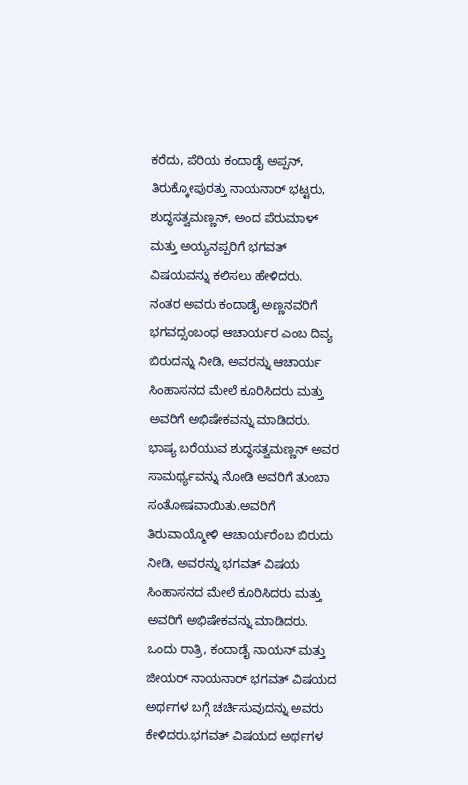ಕರೆದು, ಪೆರಿಯ ಕಂದಾಡೈ ಅಪ್ಪನ್, ತಿರುಕ್ಕೋಪುರತ್ತು ನಾಯನಾರ್ ಭಟ್ಟರು, ಶುದ್ಧಸತ್ವಮಣ್ಣನ್, ಅಂದ ಪೆರುಮಾಳ್ ಮತ್ತು ಅಯ್ಯನಪ್ಪರಿಗೆ ಭಗವತ್ ವಿಷಯವನ್ನು ಕಲಿಸಲು ಹೇಳಿದರು.
ನಂತರ ಅವರು ಕಂದಾಡೈ ಅಣ್ಣನವರಿಗೆ ಭಗವದ್ಸಂಬಂಧ ಆಚಾರ್ಯರ ಎಂಬ ದಿವ್ಯ ಬಿರುದನ್ನು ನೀಡಿ, ಅವರನ್ನು ಆಚಾರ್ಯ ಸಿಂಹಾಸನದ ಮೇಲೆ ಕೂರಿಸಿದರು ಮತ್ತು ಅವರಿಗೆ ಅಭಿಷೇಕವನ್ನು ಮಾಡಿದರು. ಭಾಷ್ಯ ಬರೆಯುವ ಶುದ್ಧಸತ್ವಮಣ್ಣನ್ ಅವರ ಸಾಮರ್ಥ್ಯವನ್ನು ನೋಡಿ ಅವರಿಗೆ ತುಂಬಾ ಸಂತೋಷವಾಯಿತು.ಅವರಿಗೆ ತಿರುವಾಯ್ಮೋಳಿ ಆಚಾರ್ಯರೆಂಬ ಬಿರುದು ನೀಡಿ, ಅವರನ್ನು ಭಗವತ್ ವಿಷಯ ಸಿಂಹಾಸನದ ಮೇಲೆ ಕೂರಿಸಿದರು ಮತ್ತು ಅವರಿಗೆ ಅಭಿಷೇಕವನ್ನು ಮಾಡಿದರು. ಒಂದು ರಾತ್ರಿ, ಕಂದಾಡೈ ನಾಯನ್ ಮತ್ತು ಜೀಯರ್ ನಾಯನಾರ್ ಭಗವತ್ ವಿಷಯದ ಅರ್ಥಗಳ ಬಗ್ಗೆ ಚರ್ಚಿಸುವುದನ್ನು ಅವರು ಕೇಳಿದರು.ಭಗವತ್ ವಿಷಯದ ಅರ್ಥಗಳ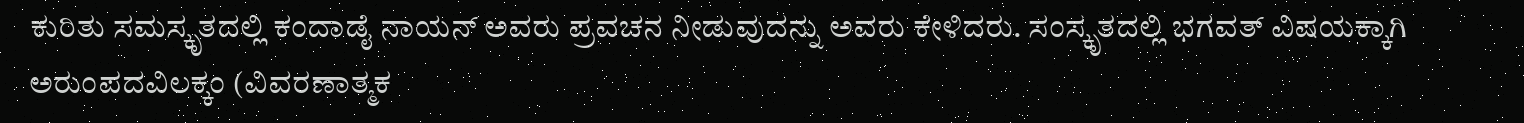ಕುರಿತು ಸಮಸ್ಕೃತದಲ್ಲಿ ಕಂದಾಡೈ ನಾಯನ್ ಅವರು ಪ್ರವಚನ ನೀಡುವುದನ್ನು ಅವರು ಕೇಳಿದರು. ಸಂಸ್ಕೃತದಲ್ಲಿ ಭಗವತ್ ವಿಷಯಕ್ಕಾಗಿ ಅರುಂಪದವಿಲಕ್ಕಂ (ವಿವರಣಾತ್ಮಕ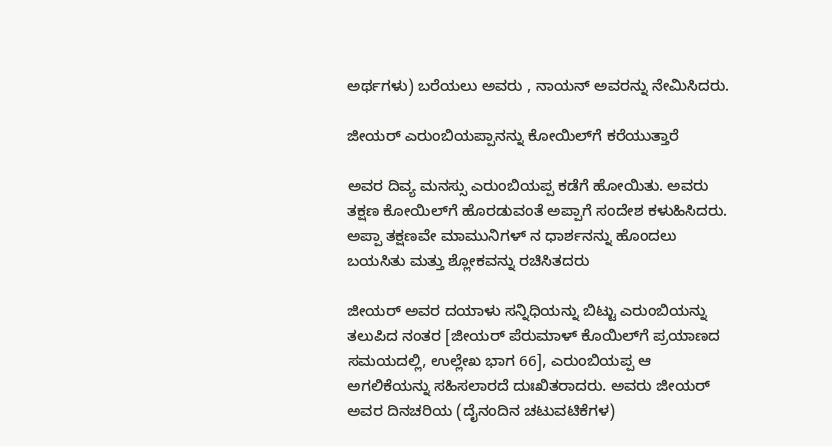ಅರ್ಥಗಳು) ಬರೆಯಲು ಅವರು , ನಾಯನ್ ಅವರನ್ನು ನೇಮಿಸಿದರು.

ಜೀಯರ್ ಎರುಂಬಿಯಪ್ಪಾನನ್ನು ಕೋಯಿಲ್‌ಗೆ ಕರೆಯುತ್ತಾರೆ

ಅವರ ದಿವ್ಯ ಮನಸ್ಸು ಎರುಂಬಿಯಪ್ಪ ಕಡೆಗೆ ಹೋಯಿತು. ಅವರು ತಕ್ಷಣ ಕೋಯಿಲ್‌ಗೆ ಹೊರಡುವಂತೆ ಅಪ್ಪಾಗೆ ಸಂದೇಶ ಕಳುಹಿಸಿದರು. ಅಪ್ಪಾ ತಕ್ಷಣವೇ ಮಾಮುನಿಗಳ್ ನ ಧಾರ್ಶನನ್ನು ಹೊಂದಲು ಬಯಸಿತು ಮತ್ತು ಶ್ಲೋಕವನ್ನು ರಚಿಸಿತದರು

ಜೀಯರ್ ಅವರ ದಯಾಳು ಸನ್ನಿಧಿಯನ್ನು ಬಿಟ್ಟು ಎರುಂಬಿಯನ್ನು ತಲುಪಿದ ನಂತರ [ಜೀಯರ್ ಪೆರುಮಾಳ್ ಕೊಯಿಲ್‌ಗೆ ಪ್ರಯಾಣದ ಸಮಯದಲ್ಲಿ, ಉಲ್ಲೇಖ ಭಾಗ 66], ಎರುಂಬಿಯಪ್ಪ ಆ ಅಗಲಿಕೆಯನ್ನು ಸಹಿಸಲಾರದೆ ದುಃಖಿತರಾದರು. ಅವರು ಜೀಯರ್ ಅವರ ದಿನಚರಿಯ (ದೈನಂದಿನ ಚಟುವಟಿಕೆಗಳ)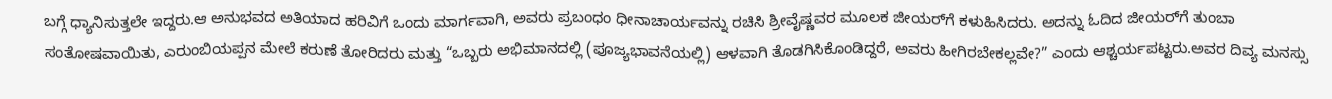ಬಗ್ಗೆ ಧ್ಯಾನಿಸುತ್ತಲೇ ಇದ್ದರು.ಆ ಅನುಭವದ ಅತಿಯಾದ ಹರಿವಿಗೆ ಒಂದು ಮಾರ್ಗವಾಗಿ, ಅವರು ಪ್ರಬಂಧಂ ಧೀನಾಚಾರ್ಯವನ್ನು ರಚಿಸಿ ಶ್ರೀವೈಷ್ಣವರ ಮೂಲಕ ಜೀಯರ್‌ಗೆ ಕಳುಹಿಸಿದರು. ಅದನ್ನು ಓದಿದ ಜೀಯರ್‌ಗೆ ತುಂಬಾ ಸಂತೋಷವಾಯಿತು, ಎರುಂಬಿಯಪ್ಪನ ಮೇಲೆ ಕರುಣೆ ತೋರಿದರು ಮತ್ತು “ಒಬ್ಬರು ಅಭಿಮಾನದಲ್ಲಿ (ಪೂಜ್ಯಭಾವನೆಯಲ್ಲಿ) ಆಳವಾಗಿ ತೊಡಗಿಸಿಕೊಂಡಿದ್ದರೆ, ಅವರು ಹೀಗಿರಬೇಕಲ್ಲವೇ?” ಎಂದು ಆಶ್ಚರ್ಯಪಟ್ಟರು.ಅವರ ದಿವ್ಯ ಮನಸ್ಸು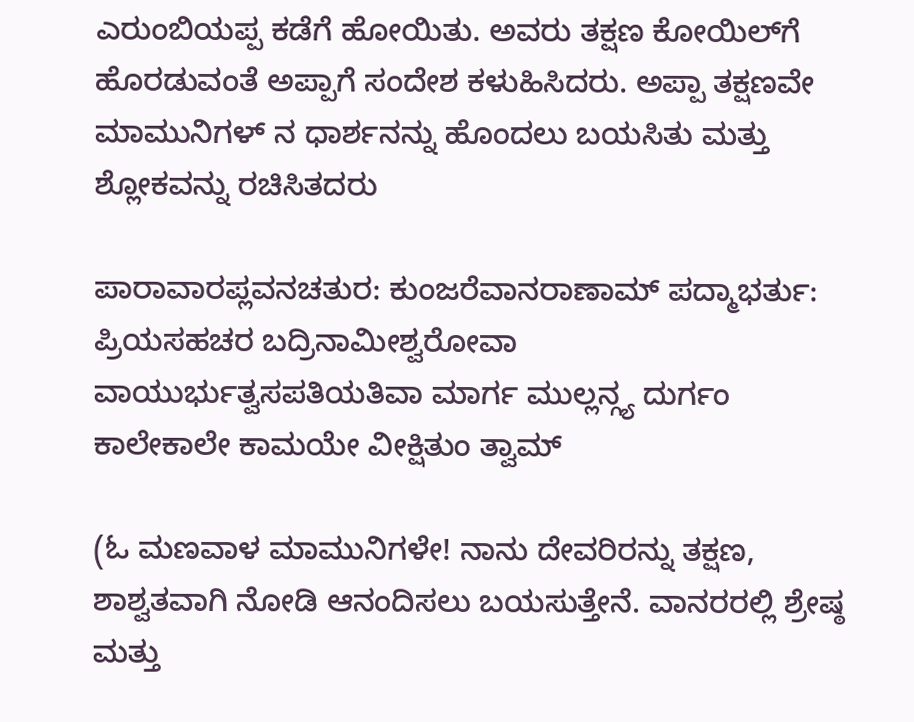ಎರುಂಬಿಯಪ್ಪ ಕಡೆಗೆ ಹೋಯಿತು. ಅವರು ತಕ್ಷಣ ಕೋಯಿಲ್‌ಗೆ ಹೊರಡುವಂತೆ ಅಪ್ಪಾಗೆ ಸಂದೇಶ ಕಳುಹಿಸಿದರು. ಅಪ್ಪಾ ತಕ್ಷಣವೇ ಮಾಮುನಿಗಳ್ ನ ಧಾರ್ಶನನ್ನು ಹೊಂದಲು ಬಯಸಿತು ಮತ್ತು ಶ್ಲೋಕವನ್ನು ರಚಿಸಿತದರು

ಪಾರಾವಾರಪ್ಲವನಚತುರ: ಕುಂಜರೆವಾನರಾಣಾಮ್ ಪದ್ಮಾಭರ್ತು: ಪ್ರಿಯಸಹಚರ ಬದ್ರಿನಾಮೀಶ್ವರೋವಾ
ವಾಯುರ್ಭುತ್ವಸಪತಿಯತಿವಾ ಮಾರ್ಗ ಮುಲ್ಲನ್ಗ್ಯ ದುರ್ಗಂ ಕಾಲೇಕಾಲೇ ಕಾಮಯೇ ವೀಕ್ಷಿತುಂ ತ್ವಾಮ್

(ಓ ಮಣವಾಳ ಮಾಮುನಿಗಳೇ! ನಾನು ದೇವರಿರನ್ನು ತಕ್ಷಣ, ಶಾಶ್ವತವಾಗಿ ನೋಡಿ ಆನಂದಿಸಲು ಬಯಸುತ್ತೇನೆ. ವಾನರರಲ್ಲಿ ಶ್ರೇಷ್ಠ ಮತ್ತು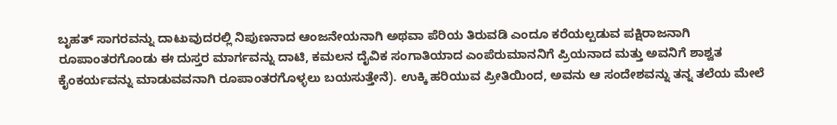ಬೃಹತ್ ಸಾಗರವನ್ನು ದಾಟುವುದರಲ್ಲಿ ನಿಪುಣನಾದ ಆಂಜನೇಯನಾಗಿ ಅಥವಾ ಪೆರಿಯ ತಿರುವಡಿ ಎಂದೂ ಕರೆಯಲ್ಪಡುವ ಪಕ್ಷಿರಾಜನಾಗಿ ರೂಪಾಂತರಗೊಂಡು ಈ ದುಸ್ತರ ಮಾರ್ಗವನ್ನು ದಾಟಿ, ಕಮಲನ ದೈವಿಕ ಸಂಗಾತಿಯಾದ ಎಂಪೆರುಮಾನನಿಗೆ ಪ್ರಿಯನಾದ ಮತ್ತು ಅವನಿಗೆ ಶಾಶ್ವತ ಕೈಂಕರ್ಯವನ್ನು ಮಾಡುವವನಾಗಿ ರೂಪಾಂತರಗೊಳ್ಳಲು ಬಯಸುತ್ತೇನೆ). ಉಕ್ಕಿ ಹರಿಯುವ ಪ್ರೀತಿಯಿಂದ, ಅವನು ಆ ಸಂದೇಶವನ್ನು ತನ್ನ ತಲೆಯ ಮೇಲೆ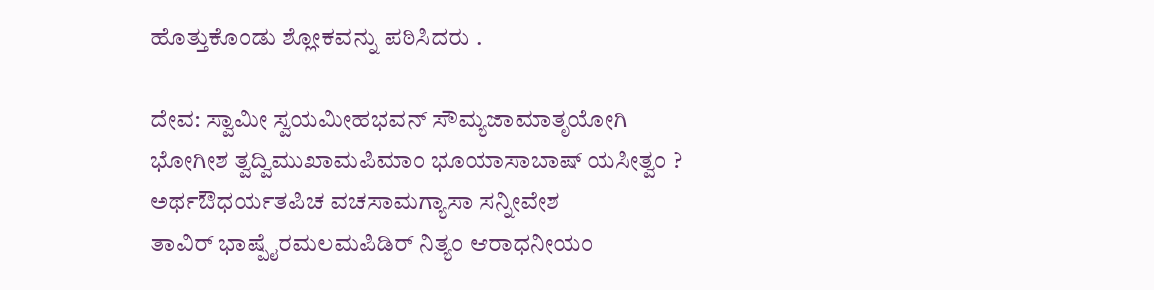ಹೊತ್ತುಕೊಂಡು ಶ್ಲೋಕವನ್ನು ಪಠಿಸಿದರು .

ದೇವ: ಸ್ವಾಮೀ ಸ್ವಯಮೀಹಭವನ್ ಸೌಮ್ಯಜಾಮಾತೃಯೋಗಿ
ಭೋಗೀಶ ತ್ವದ್ವಿಮುಖಾಮಪಿಮಾಂ ಭೂಯಾಸಾಬಾಷ್ ಯಸೀತ್ವಂ ?
ಅರ್ಥಔಧರ್ಯತಪಿಚ ವಚಸಾಮಗ್ಯಾಸಾ ಸನ್ನೀವೇಶ
ತಾವಿರ್ ಭಾಷ್ಪೈರಮಲಮಪಿಡಿರ್ ನಿತ್ಯಂ ಆರಾಧನೀಯಂ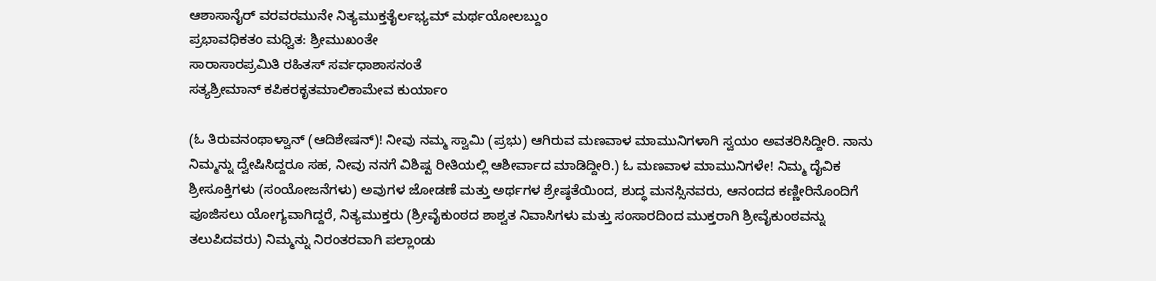ಆಶಾಸಾನೈರ್ ವರವರಮುನೇ ನಿತ್ಯಮುಕ್ತತೈರ್ಲಭ್ಯಮ್ ಮರ್ಥಯೋಲಬ್ದುಂ
ಪ್ರಭಾವಧಿಕತಂ ಮಧ್ವಿತ: ಶ್ರೀಮುಖಂತೇ
ಸಾರಾಸಾರಪ್ರಮಿತಿ ರಹಿತಸ್ ಸರ್ವಧಾಶಾಸನಂತೆ
ಸತ್ಯಶ್ರೀಮಾನ್ ಕಪಿಕರಕೃತಮಾಲಿಕಾಮೇವ ಕುರ್ಯಾಂ

(ಓ ತಿರುವನಂಥಾಳ್ವಾನ್ (ಆದಿಶೇಷನ್)! ನೀವು ನಮ್ಮ ಸ್ವಾಮಿ (ಪ್ರಭು) ಆಗಿರುವ ಮಣವಾಳ ಮಾಮುನಿಗಳಾಗಿ ಸ್ವಯಂ ಅವತರಿಸಿದ್ದೀರಿ. ನಾನು ನಿಮ್ಮನ್ನು ದ್ವೇಷಿಸಿದ್ದರೂ ಸಹ, ನೀವು ನನಗೆ ವಿಶಿಷ್ಟ ರೀತಿಯಲ್ಲಿ ಆಶೀರ್ವಾದ ಮಾಡಿದ್ದೀರಿ.) ಓ ಮಣವಾಳ ಮಾಮುನಿಗಳೇ! ನಿಮ್ಮ ದೈವಿಕ ಶ್ರೀಸೂಕ್ತಿಗಳು (ಸಂಯೋಜನೆಗಳು) ಅವುಗಳ ಜೋಡಣೆ ಮತ್ತು ಅರ್ಥಗಳ ಶ್ರೇಷ್ಠತೆಯಿಂದ, ಶುದ್ಧ ಮನಸ್ಸಿನವರು, ಆನಂದದ ಕಣ್ಣೀರಿನೊಂದಿಗೆ ಪೂಜಿಸಲು ಯೋಗ್ಯವಾಗಿದ್ದರೆ, ನಿತ್ಯಮುಕ್ತರು (ಶ್ರೀವೈಕುಂಠದ ಶಾಶ್ವತ ನಿವಾಸಿಗಳು ಮತ್ತು ಸಂಸಾರದಿಂದ ಮುಕ್ತರಾಗಿ ಶ್ರೀವೈಕುಂಠವನ್ನು ತಲುಪಿದವರು) ನಿಮ್ಮನ್ನು ನಿರಂತರವಾಗಿ ಪಲ್ಲಾಂಡು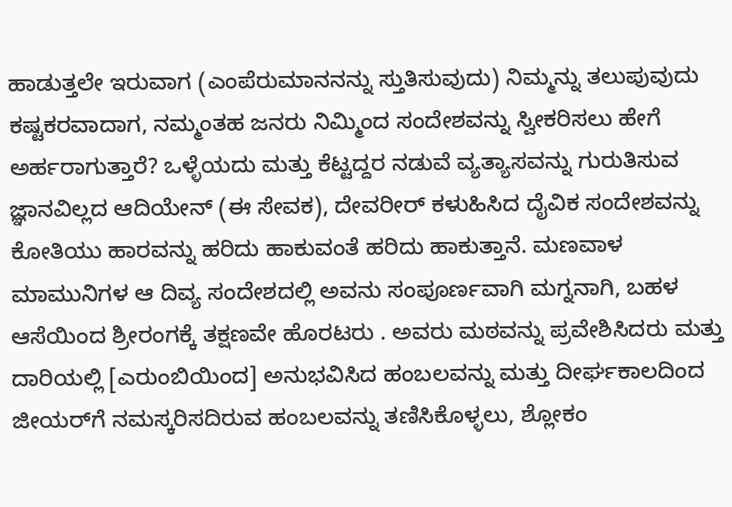ಹಾಡುತ್ತಲೇ ಇರುವಾಗ (ಎಂಪೆರುಮಾನನನ್ನು ಸ್ತುತಿಸುವುದು) ನಿಮ್ಮನ್ನು ತಲುಪುವುದು ಕಷ್ಟಕರವಾದಾಗ, ನಮ್ಮಂತಹ ಜನರು ನಿಮ್ಮಿಂದ ಸಂದೇಶವನ್ನು ಸ್ವೀಕರಿಸಲು ಹೇಗೆ ಅರ್ಹರಾಗುತ್ತಾರೆ? ಒಳ್ಳೆಯದು ಮತ್ತು ಕೆಟ್ಟದ್ದರ ನಡುವೆ ವ್ಯತ್ಯಾಸವನ್ನು ಗುರುತಿಸುವ ಜ್ಞಾನವಿಲ್ಲದ ಆದಿಯೇನ್ (ಈ ಸೇವಕ), ದೇವರೀರ್ ಕಳುಹಿಸಿದ ದೈವಿಕ ಸಂದೇಶವನ್ನು ಕೋತಿಯು ಹಾರವನ್ನು ಹರಿದು ಹಾಕುವಂತೆ ಹರಿದು ಹಾಕುತ್ತಾನೆ. ಮಣವಾಳ ಮಾಮುನಿಗಳ ಆ ದಿವ್ಯ ಸಂದೇಶದಲ್ಲಿ ಅವನು ಸಂಪೂರ್ಣವಾಗಿ ಮಗ್ನನಾಗಿ, ಬಹಳ ಆಸೆಯಿಂದ ಶ್ರೀರಂಗಕ್ಕೆ ತಕ್ಷಣವೇ ಹೊರಟರು . ಅವರು ಮಠವನ್ನು ಪ್ರವೇಶಿಸಿದರು ಮತ್ತು ದಾರಿಯಲ್ಲಿ [ಎರುಂಬಿಯಿಂದ] ಅನುಭವಿಸಿದ ಹಂಬಲವನ್ನು ಮತ್ತು ದೀರ್ಘಕಾಲದಿಂದ ಜೀಯರ್‌ಗೆ ನಮಸ್ಕರಿಸದಿರುವ ಹಂಬಲವನ್ನು ತಣಿಸಿಕೊಳ್ಳಲು, ಶ್ಲೋಕಂ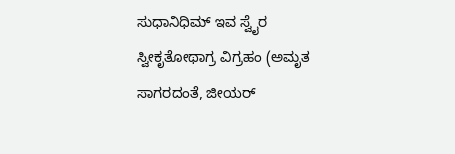ಸುಧಾನಿಧಿಮ್ ಇವ ಸ್ವೈರ ಸ್ವೀಕೃತೋಥಾಗ್ರ ವಿಗ್ರಹಂ (ಅಮೃತ ಸಾಗರದಂತೆ, ಜೀಯರ್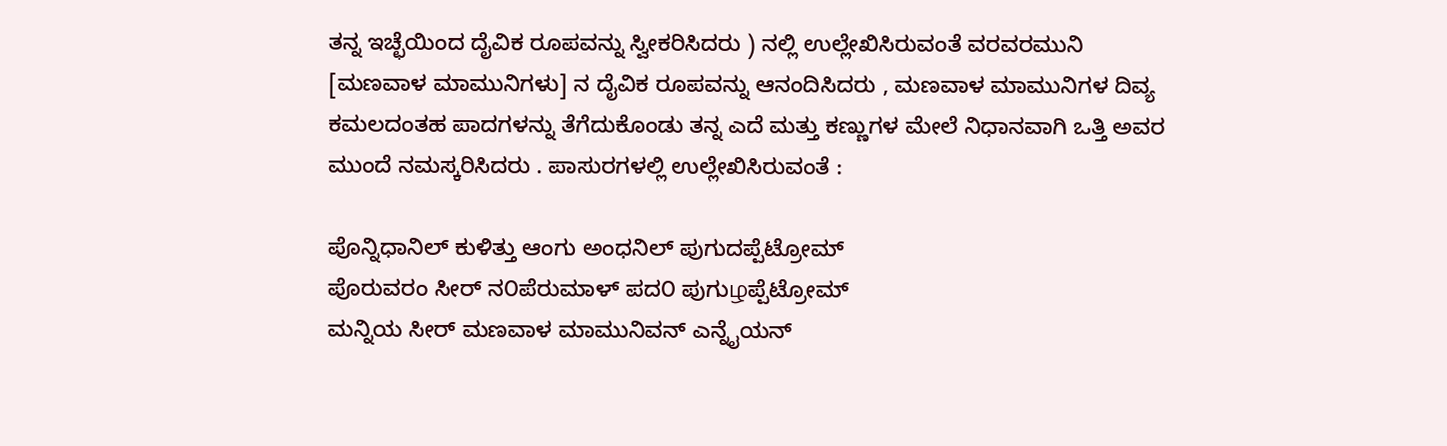ತನ್ನ ಇಚ್ಛೆಯಿಂದ ದೈವಿಕ ರೂಪವನ್ನು ಸ್ವೀಕರಿಸಿದರು ) ನಲ್ಲಿ ಉಲ್ಲೇಖಿಸಿರುವಂತೆ ವರವರಮುನಿ [ಮಣವಾಳ ಮಾಮುನಿಗಳು] ನ ದೈವಿಕ ರೂಪವನ್ನು ಆನಂದಿಸಿದರು , ಮಣವಾಳ ಮಾಮುನಿಗಳ ದಿವ್ಯ ಕಮಲದಂತಹ ಪಾದಗಳನ್ನು ತೆಗೆದುಕೊಂಡು ತನ್ನ ಎದೆ ಮತ್ತು ಕಣ್ಣುಗಳ ಮೇಲೆ ನಿಧಾನವಾಗಿ ಒತ್ತಿ ಅವರ ಮುಂದೆ ನಮಸ್ಕರಿಸಿದರು . ಪಾಸುರಗಳಲ್ಲಿ ಉಲ್ಲೇಖಿಸಿರುವಂತೆ :

ಪೊನ್ನಿಧಾನಿಲ್ ಕುಳಿತ್ತು ಆಂಗು ಅಂಧನಿಲ್ ಪುಗುದಪ್ಪೆಟ್ರೋಮ್
ಪೊರುವರಂ ಸೀರ್ ನ೦ಪೆರುಮಾಳ್ ಪದ೦ ಪುಗುழಪ್ಪೆಟ್ರೋಮ್
ಮನ್ನಿಯ ಸೀರ್ ಮಣವಾಳ ಮಾಮುನಿವನ್ ಎನ್ನೈಯನ್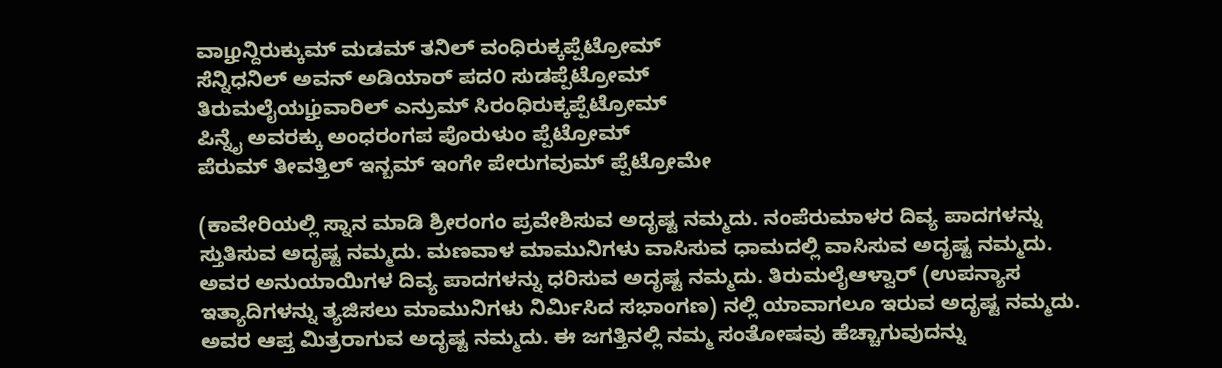ವಾழನ್ದಿರುಕ್ಕುಮ್ ಮಡಮ್ ತನಿಲ್ ವಂಧಿರುಕ್ಕಪ್ಪೆಟ್ರೋಮ್
ಸೆನ್ನಿಧನಿಲ್ ಅವನ್ ಅಡಿಯಾರ್ ಪದ೦ ಸುಡಪ್ಪೆಟ್ರೋಮ್
ತಿರುಮಲೈಯழ்ವಾರಿಲ್ ಎನ್ರುಮ್ ಸಿರಂಧಿರುಕ್ಕಪ್ಪೆಟ್ರೋಮ್
ಪಿನ್ನೈ ಅವರಕ್ಕು ಅಂಧರಂಗಪ ಪೊರುಳುಂ ಪ್ಪೆಟ್ರೋಮ್
ಪೆರುಮ್ ತೀವತ್ತಿಲ್ ಇನ್ಬಮ್ ಇಂಗೇ ಪೇರುಗವುಮ್ ಪ್ಪೆಟ್ರೋಮೇ

(ಕಾವೇರಿಯಲ್ಲಿ ಸ್ನಾನ ಮಾಡಿ ಶ್ರೀರಂಗಂ ಪ್ರವೇಶಿಸುವ ಅದೃಷ್ಟ ನಮ್ಮದು. ನಂಪೆರುಮಾಳರ ದಿವ್ಯ ಪಾದಗಳನ್ನು ಸ್ತುತಿಸುವ ಅದೃಷ್ಟ ನಮ್ಮದು. ಮಣವಾಳ ಮಾಮುನಿಗಳು ವಾಸಿಸುವ ಧಾಮದಲ್ಲಿ ವಾಸಿಸುವ ಅದೃಷ್ಟ ನಮ್ಮದು. ಅವರ ಅನುಯಾಯಿಗಳ ದಿವ್ಯ ಪಾದಗಳನ್ನು ಧರಿಸುವ ಅದೃಷ್ಟ ನಮ್ಮದು. ತಿರುಮಲೈಆಳ್ವಾರ್ (ಉಪನ್ಯಾಸ ಇತ್ಯಾದಿಗಳನ್ನು ತ್ಯಜಿಸಲು ಮಾಮುನಿಗಳು ನಿರ್ಮಿಸಿದ ಸಭಾಂಗಣ) ನಲ್ಲಿ ಯಾವಾಗಲೂ ಇರುವ ಅದೃಷ್ಟ ನಮ್ಮದು. ಅವರ ಆಪ್ತ ಮಿತ್ರರಾಗುವ ಅದೃಷ್ಟ ನಮ್ಮದು. ಈ ಜಗತ್ತಿನಲ್ಲಿ ನಮ್ಮ ಸಂತೋಷವು ಹೆಚ್ಚಾಗುವುದನ್ನು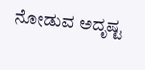ನೋಡುವ ಅದೃಷ್ಟ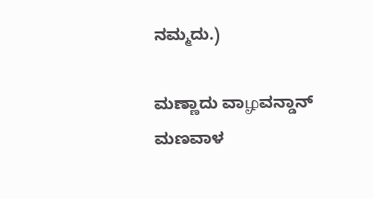ನಮ್ಮದು.)

ಮಣ್ಣಾದು ವಾழವನ್ಡಾನ್ ಮಣವಾಳ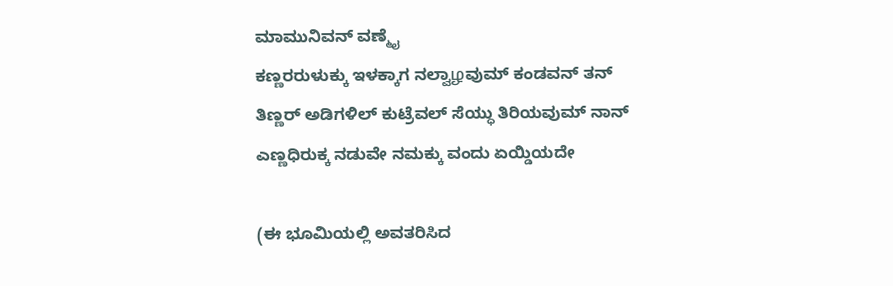ಮಾಮುನಿವನ್ ವಣ್ಮೈ
ಕಣ್ಣರರುಳುಕ್ಕು ಇಳಕ್ಕಾಗ ನಲ್ವಾழವುಮ್ ಕಂಡವನ್ ತನ್
ತಿಣ್ಣರ್ ಅಡಿಗಳಿಲ್ ಕುಟ್ರೆವಲ್ ಸೆಯ್ಧು ತಿರಿಯವುಮ್ ನಾನ್
ಎಣ್ಣಧಿರುಕ್ಕ ನಡುವೇ ನಮಕ್ಕು ವಂದು ಏಯ್ಡಿಯದೇ

(ಈ ಭೂಮಿಯಲ್ಲಿ ಅವತರಿಸಿದ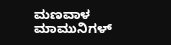ಮಣವಾಳ ಮಾಮುನಿಗಳ್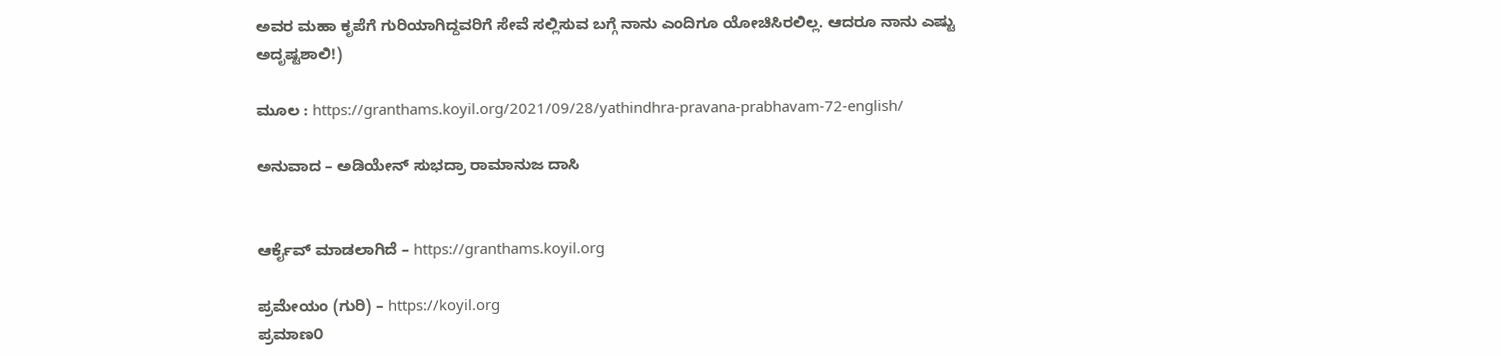ಅವರ ಮಹಾ ಕೃಪೆಗೆ ಗುರಿಯಾಗಿದ್ದವರಿಗೆ ಸೇವೆ ಸಲ್ಲಿಸುವ ಬಗ್ಗೆ ನಾನು ಎಂದಿಗೂ ಯೋಚಿಸಿರಲಿಲ್ಲ. ಆದರೂ ನಾನು ಎಷ್ಟು ಅದೃಷ್ಟಶಾಲಿ!)

ಮೂಲ : https://granthams.koyil.org/2021/09/28/yathindhra-pravana-prabhavam-72-english/

ಅನುವಾದ – ಅಡಿಯೇನ್ ಸುಭದ್ರಾ ರಾಮಾನುಜ ದಾಸಿ


ಆರ್ಕೈವ್ ಮಾಡಲಾಗಿದೆ – https://granthams.koyil.org

ಪ್ರಮೇಯಂ (ಗುರಿ) – https://koyil.org
ಪ್ರಮಾಣ೦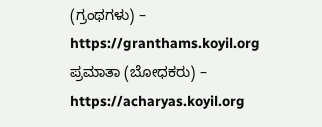(ಗ್ರಂಥಗಳು) – https://granthams.koyil.org
ಪ್ರಮಾತಾ (ಬೋಧಕರು) – https://acharyas.koyil.org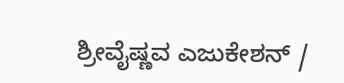ಶ್ರೀವೈಷ್ಣವ ಎಜುಕೇಶನ್ /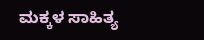ಮಕ್ಕಳ ಸಾಹಿತ್ಯ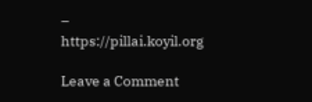– https://pillai.koyil.org

Leave a Comment